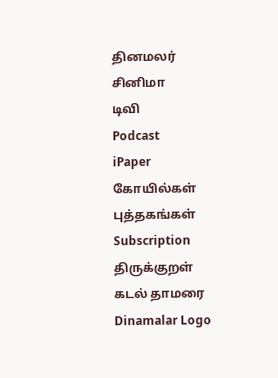தினமலர்
சினிமா
டிவி
Podcast
iPaper
கோயில்கள்
புத்தகங்கள்
Subscription
திருக்குறள்
கடல் தாமரை
Dinamalar Logo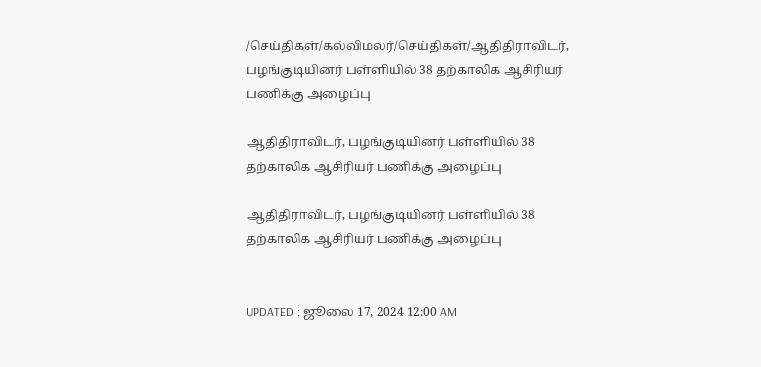/செய்திகள்/கல்விமலர்/செய்திகள்/ஆதிதிராவிடர், பழங்குடியினர் பள்ளியில் 38 தற்காலிக ஆசிரியர் பணிக்கு அழைப்பு

ஆதிதிராவிடர், பழங்குடியினர் பள்ளியில் 38 தற்காலிக ஆசிரியர் பணிக்கு அழைப்பு

ஆதிதிராவிடர், பழங்குடியினர் பள்ளியில் 38 தற்காலிக ஆசிரியர் பணிக்கு அழைப்பு


UPDATED : ஜூலை 17, 2024 12:00 AM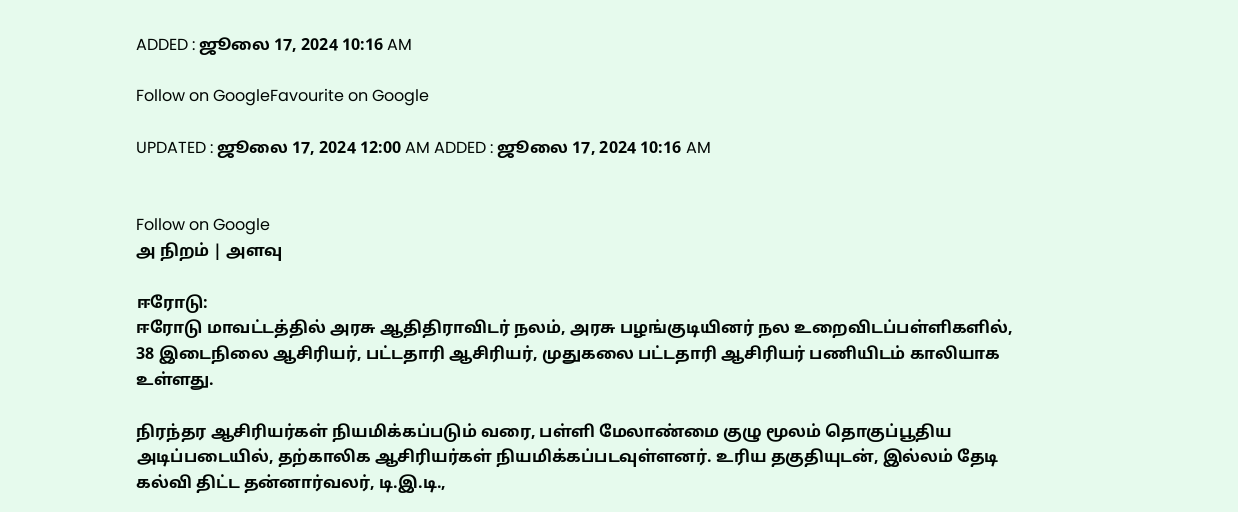ADDED : ஜூலை 17, 2024 10:16 AM

Follow on GoogleFavourite on Google

UPDATED : ஜூலை 17, 2024 12:00 AM ADDED : ஜூலை 17, 2024 10:16 AM


Follow on Google
அ நிறம் | அளவு

ஈரோடு:
ஈரோடு மாவட்டத்தில் அரசு ஆதிதிராவிடர் நலம், அரசு பழங்குடியினர் நல உறைவிடப்பள்ளிகளில், 38 இடைநிலை ஆசிரியர், பட்டதாரி ஆசிரியர், முதுகலை பட்டதாரி ஆசிரியர் பணியிடம் காலியாக உள்ளது.

நிரந்தர ஆசிரியர்கள் நியமிக்கப்படும் வரை, பள்ளி மேலாண்மை குழு மூலம் தொகுப்பூதிய அடிப்படையில், தற்காலிக ஆசிரியர்கள் நியமிக்கப்படவுள்ளனர். உரிய தகுதியுடன், இல்லம் தேடி கல்வி திட்ட தன்னார்வலர், டி.இ.டி.,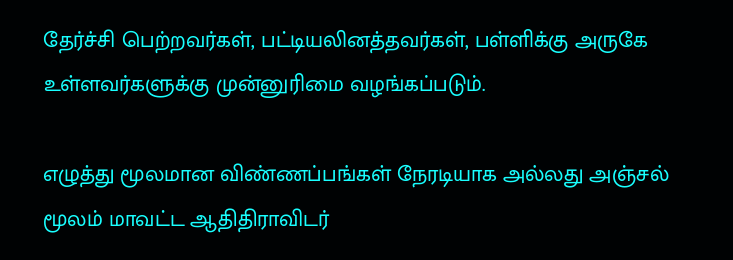தேர்ச்சி பெற்றவர்கள், பட்டியலினத்தவர்கள், பள்ளிக்கு அருகே உள்ளவர்களுக்கு முன்னுரிமை வழங்கப்படும்.

எழுத்து மூலமான விண்ணப்பங்கள் நேரடியாக அல்லது அஞ்சல் மூலம் மாவட்ட ஆதிதிராவிடர்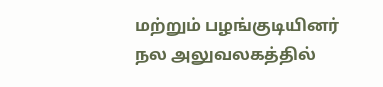மற்றும் பழங்குடியினர் நல அலுவலகத்தில்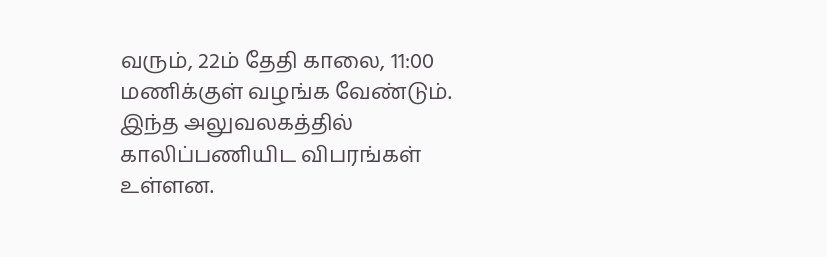வரும், 22ம் தேதி காலை, 11:00 மணிக்குள் வழங்க வேண்டும். இந்த அலுவலகத்தில் காலிப்பணியிட விபரங்கள் உள்ளன.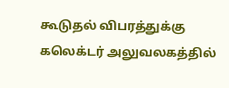கூடுதல் விபரத்துக்கு கலெக்டர் அலுவலகத்தில்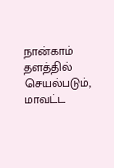நான்காம் தளத்தில் செயல்படும், மாவட்ட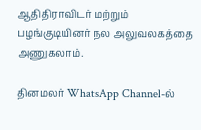ஆதிதிராவிடர் மற்றும் பழங்குடியினர் நல அலுவலகத்தை அணுகலாம்.

தினமலர் WhatsApp Channel-ல்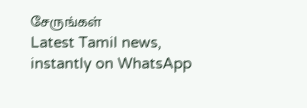சேருங்கள்
Latest Tamil news, instantly on WhatsApp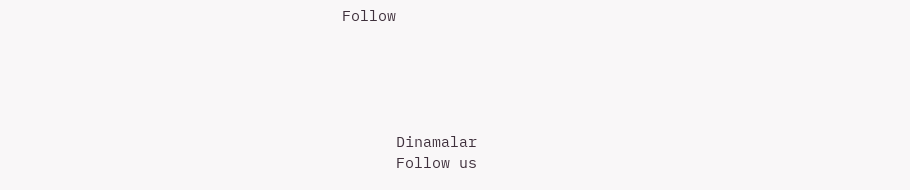Follow





      Dinamalar
      Follow us